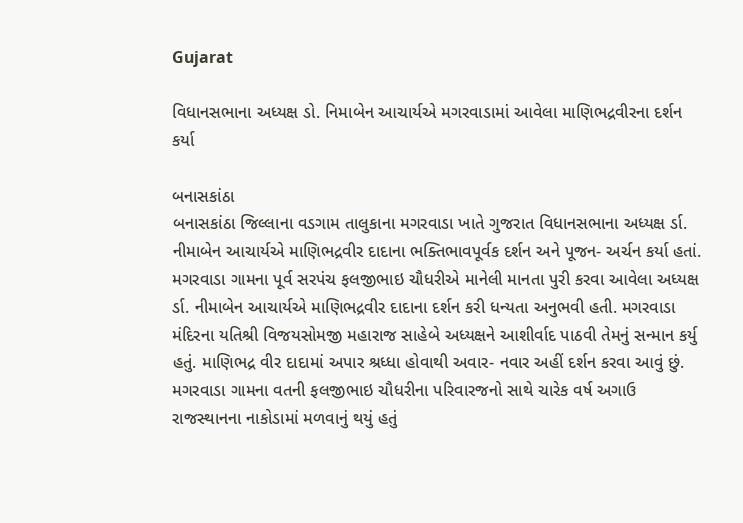Gujarat

વિધાનસભાના અધ્યક્ષ ડો. નિમાબેન આચાર્યએ મગરવાડામાં આવેલા માણિભદ્રવીરના દર્શન કર્યા

બનાસકાંઠા
બનાસકાંઠા જિલ્લાના વડગામ તાલુકાના મગરવાડા ખાતે ગુજરાત વિધાનસભાના અધ્યક્ષ ર્ડા. નીમાબેન આચાર્યએ માણિભદ્રવીર દાદાના ભક્તિભાવપૂર્વક દર્શન અને પૂજન- અર્ચન કર્યા હતાં. મગરવાડા ગામના પૂર્વ સરપંચ ફલજીભાઇ ચૌધરીએ માનેલી માનતા પુરી કરવા આવેલા અધ્યક્ષ ર્ડા. નીમાબેન આચાર્યએ માણિભદ્રવીર દાદાના દર્શન કરી ધન્યતા અનુભવી હતી. મગરવાડા મંદિરના યતિશ્રી વિજયસોમજી મહારાજ સાહેબે અધ્યક્ષને આશીર્વાદ પાઠવી તેમનું સન્માન કર્યુ હતું. માણિભદ્ર વીર દાદામાં અપાર શ્રધ્ધા હોવાથી અવાર- નવાર અહીં દર્શન કરવા આવું છું. મગરવાડા ગામના વતની ફલજીભાઇ ચૌધરીના પરિવારજનો સાથે ચારેક વર્ષ અગાઉ રાજસ્થાનના નાકોડામાં મળવાનું થયું હતું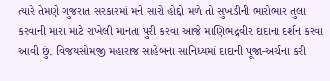ત્યારે તેમણે ગુજરાત સરકારમાં મને સારો હોદ્દો મળે તો સુખડીની ભારોભાર તુલા કરવાની મારા માટે રાખેલી માનતા પુરી કરવા આજે માણિભદ્રવીર દાદાના દર્શન કરવા આવી છું. વિજયસોમજી મહારાજ સાહેબના સાનિધ્યમાં દાદાની પૂજા-અર્ચના કરી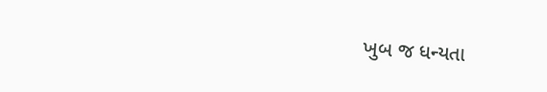ખુબ જ ધન્યતા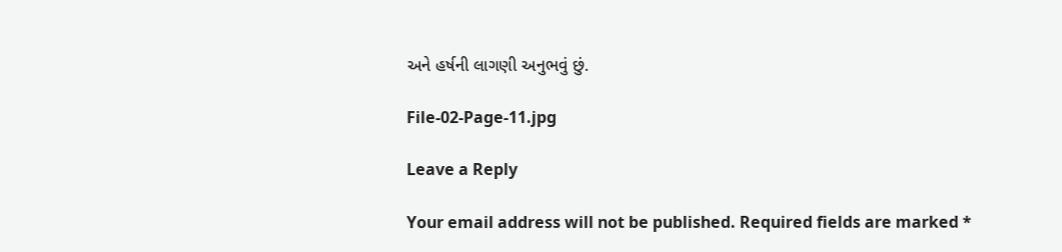અને હર્ષની લાગણી અનુભવું છું.

File-02-Page-11.jpg

Leave a Reply

Your email address will not be published. Required fields are marked *